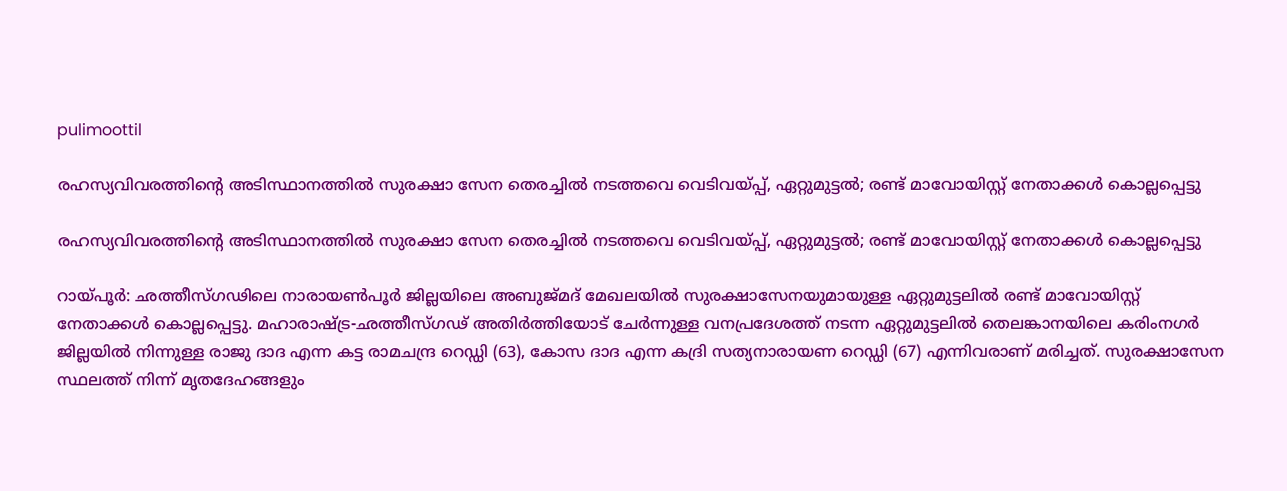pulimoottil

രഹസ്യവിവരത്തിന്റെ അടിസ്ഥാനത്തില്‍ സുരക്ഷാ സേന തെരച്ചിൽ നടത്തവെ വെടിവയ്പ്പ്, ഏറ്റുമുട്ടൽ; രണ്ട് മാവോയിസ്റ്റ് നേതാക്കള്‍ കൊല്ലപ്പെട്ടു

രഹസ്യവിവരത്തിന്റെ അടിസ്ഥാനത്തില്‍ സുരക്ഷാ സേന തെരച്ചിൽ നടത്തവെ വെടിവയ്പ്പ്, ഏറ്റുമുട്ടൽ; രണ്ട് മാവോയിസ്റ്റ് നേതാക്കള്‍ കൊല്ലപ്പെട്ടു

റായ്പൂര്‍: ഛത്തീസ്ഗഢിലെ നാരായണ്‍പൂര്‍ ജില്ലയിലെ അബുജ്മദ് മേഖലയില്‍ സുരക്ഷാസേനയുമായുള്ള ഏറ്റുമുട്ടലില്‍ രണ്ട് മാവോയിസ്റ്റ് നേതാക്കള്‍ കൊല്ലപ്പെട്ടു. മഹാരാഷ്ട്ര-ഛത്തീസ്ഗഢ് അതിര്‍ത്തിയോട് ചേര്‍ന്നുള്ള വനപ്രദേശത്ത് നടന്ന ഏറ്റുമുട്ടലില്‍ തെലങ്കാനയിലെ കരിംനഗര്‍ ജില്ലയില്‍ നിന്നുള്ള രാജു ദാദ എന്ന കട്ട രാമചന്ദ്ര റെഡ്ഡി (63), കോസ ദാദ എന്ന കദ്രി സത്യനാരായണ റെഡ്ഡി (67) എന്നിവരാണ് മരിച്ചത്. സുരക്ഷാസേന സ്ഥലത്ത് നിന്ന് മൃതദേഹങ്ങളും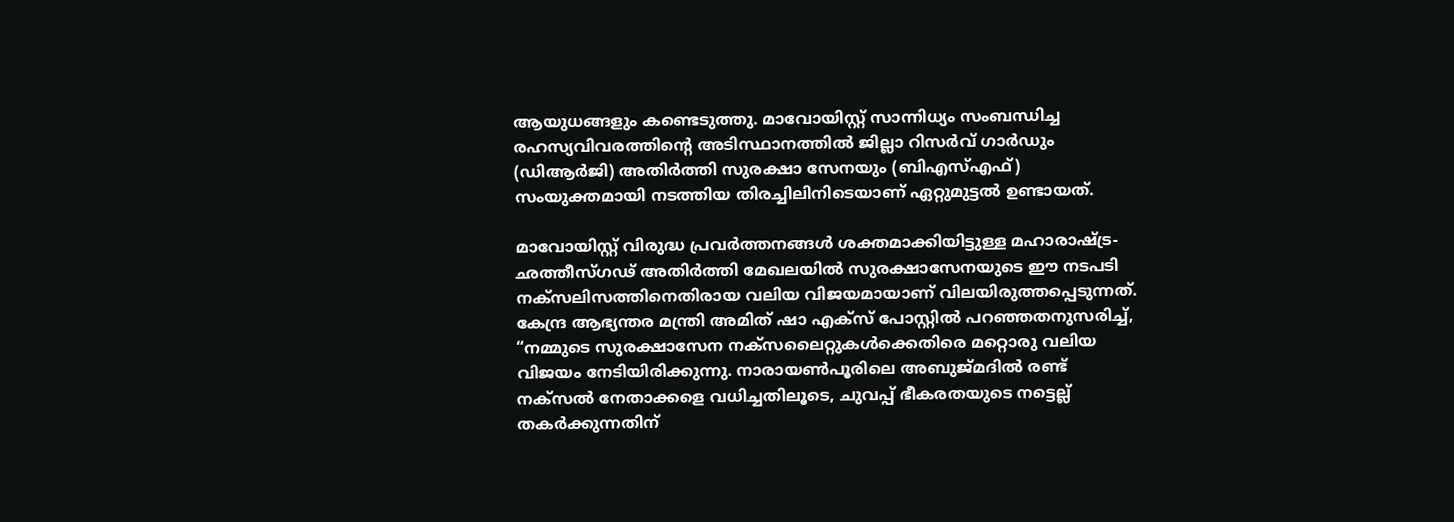ആയുധങ്ങളും കണ്ടെടുത്തു. മാവോയിസ്റ്റ് സാന്നിധ്യം സംബന്ധിച്ച രഹസ്യവിവരത്തിന്റെ അടിസ്ഥാനത്തില്‍ ജില്ലാ റിസര്‍വ് ഗാര്‍ഡും (ഡിആര്‍ജി) അതിര്‍ത്തി സുരക്ഷാ സേനയും (ബിഎസ്എഫ്) സംയുക്തമായി നടത്തിയ തിരച്ചിലിനിടെയാണ് ഏറ്റുമുട്ടല്‍ ഉണ്ടായത്.

മാവോയിസ്റ്റ് വിരുദ്ധ പ്രവര്‍ത്തനങ്ങള്‍ ശക്തമാക്കിയിട്ടുള്ള മഹാരാഷ്ട്ര-ഛത്തീസ്ഗഢ് അതിര്‍ത്തി മേഖലയില്‍ സുരക്ഷാസേനയുടെ ഈ നടപടി നക്‌സലിസത്തിനെതിരായ വലിയ വിജയമായാണ് വിലയിരുത്തപ്പെടുന്നത്. കേന്ദ്ര ആഭ്യന്തര മന്ത്രി അമിത് ഷാ എക്‌സ് പോസ്റ്റില്‍ പറഞ്ഞതനുസരിച്ച്, “നമ്മുടെ സുരക്ഷാസേന നക്‌സലൈറ്റുകള്‍ക്കെതിരെ മറ്റൊരു വലിയ വിജയം നേടിയിരിക്കുന്നു. നാരായണ്‍പൂരിലെ അബുജ്മദില്‍ രണ്ട് നക്‌സല്‍ നേതാക്കളെ വധിച്ചതിലൂടെ, ചുവപ്പ് ഭീകരതയുടെ നട്ടെല്ല് തകര്‍ക്കുന്നതിന്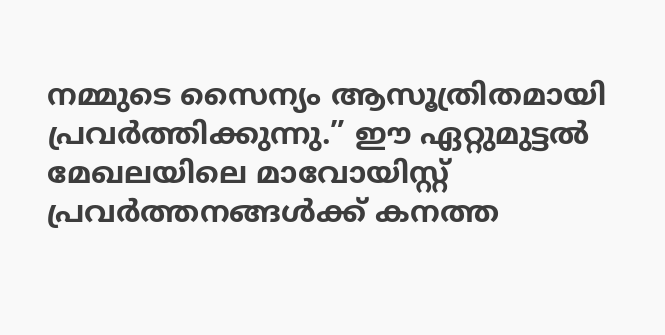നമ്മുടെ സൈന്യം ആസൂത്രിതമായി പ്രവര്‍ത്തിക്കുന്നു.” ഈ ഏറ്റുമുട്ടല്‍ മേഖലയിലെ മാവോയിസ്റ്റ് പ്രവര്‍ത്തനങ്ങള്‍ക്ക് കനത്ത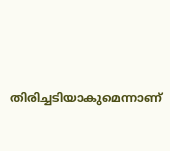തിരിച്ചടിയാകുമെന്നാണ്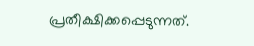പ്രതീക്ഷിക്കപ്പെടുന്നത്.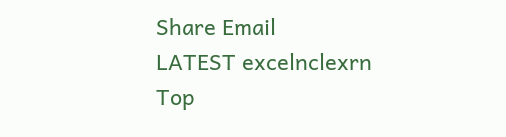Share Email
LATEST excelnclexrn
Top